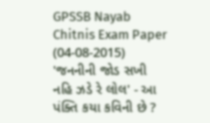GPSSB Nayab Chitnis Exam Paper (04-08-2015)
'જનનીની જોડ સખી નહિ ઝડે રે લોલ' - આ પંક્તિ કયા કવિની છે ?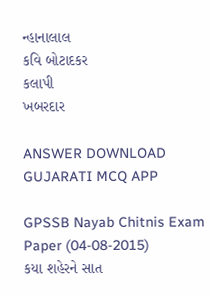ન્હાનાલાલ
કવિ બોટાદકર
કલાપી
ખબરદાર

ANSWER DOWNLOAD GUJARATI MCQ APP

GPSSB Nayab Chitnis Exam Paper (04-08-2015)
કયા શહેરને સાત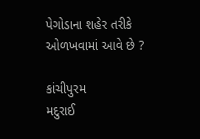પેગોડાના શહેર તરીકે ઓળખવામાં આવે છે ?

કાંચીપુરમ
મદુરાઈ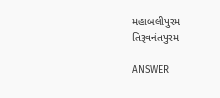મહાબલીપુરમ
તિરૂવનંતપુરમ

ANSWER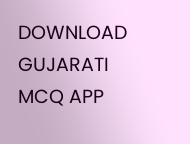DOWNLOAD GUJARATI MCQ APP